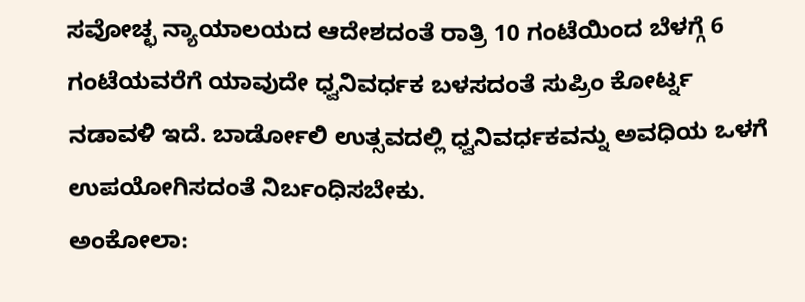ಸವೋಚ್ಛ ನ್ಯಾಯಾಲಯದ ಆದೇಶದಂತೆ ರಾತ್ರಿ 10 ಗಂಟೆಯಿಂದ ಬೆಳಗ್ಗೆ 6 ಗಂಟೆಯವರೆಗೆ ಯಾವುದೇ ಧ್ವನಿವರ್ಧಕ ಬಳಸದಂತೆ ಸುಪ್ರಿಂ ಕೋರ್ಟ್ನ ನಡಾವಳಿ ಇದೆ. ಬಾರ್ಡೋಲಿ ಉತ್ಸವದಲ್ಲಿ ಧ್ವನಿವರ್ಧಕವನ್ನು ಅವಧಿಯ ಒಳಗೆ ಉಪಯೋಗಿಸದಂತೆ ನಿರ್ಬಂಧಿಸಬೇಕು.
ಅಂಕೋಲಾ: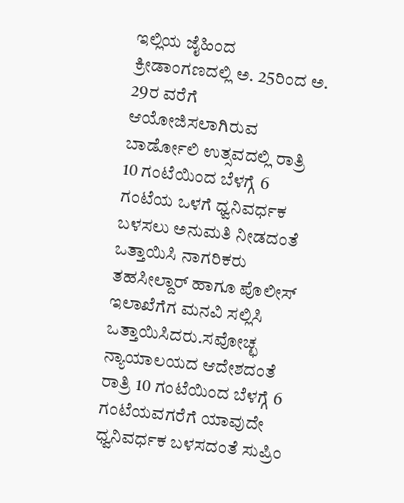ಇಲ್ಲಿಯ ಜೈಹಿಂದ ಕ್ರೀಡಾಂಗಣದಲ್ಲಿ ಅ. 25ರಿಂದ ಅ. 29ರ ವರೆಗೆ ಆಯೋಜಿಸಲಾಗಿರುವ ಬಾರ್ಡೋಲಿ ಉತ್ಸವದಲ್ಲಿ ರಾತ್ರಿ 10 ಗಂಟೆಯಿಂದ ಬೆಳಗ್ಗೆ 6 ಗಂಟೆಯ ಒಳಗೆ ಧ್ವನಿವರ್ಧಕ ಬಳಸಲು ಅನುಮತಿ ನೀಡದಂತೆ ಒತ್ತಾಯಿಸಿ ನಾಗರಿಕರು ತಹಸೀಲ್ದಾರ್ ಹಾಗೂ ಪೊಲೀಸ್ ಇಲಾಖೆಗೆಗ ಮನವಿ ಸಲ್ಲಿಸಿ ಒತ್ತಾಯಿಸಿದರು.ಸವೋಚ್ಛ ನ್ಯಾಯಾಲಯದ ಆದೇಶದಂತೆ ರಾತ್ರಿ 10 ಗಂಟೆಯಿಂದ ಬೆಳಗ್ಗೆ 6 ಗಂಟೆಯವಗರೆಗೆ ಯಾವುದೇ ಧ್ವನಿವರ್ಧಕ ಬಳಸದಂತೆ ಸುಪ್ರಿಂ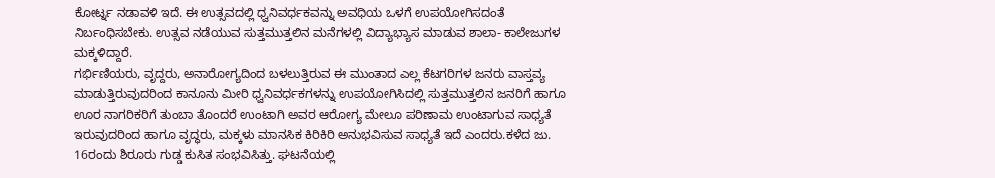ಕೋರ್ಟ್ನ ನಡಾವಳಿ ಇದೆ. ಈ ಉತ್ಸವದಲ್ಲಿ ಧ್ವನಿವರ್ಧಕವನ್ನು ಅವಧಿಯ ಒಳಗೆ ಉಪಯೋಗಿಸದಂತೆ ನಿರ್ಬಂಧಿಸಬೇಕು. ಉತ್ಸವ ನಡೆಯುವ ಸುತ್ತಮುತ್ತಲಿನ ಮನೆಗಳಲ್ಲಿ ವಿದ್ಯಾಭ್ಯಾಸ ಮಾಡುವ ಶಾಲಾ- ಕಾಲೇಜುಗಳ ಮಕ್ಕಳಿದ್ದಾರೆ.
ಗರ್ಭಿಣಿಯರು, ವೃದ್ದರು, ಅನಾರೋಗ್ಯದಿಂದ ಬಳಲುತ್ತಿರುವ ಈ ಮುಂತಾದ ಎಲ್ಲ ಕೆಟಗರಿಗಳ ಜನರು ವಾಸ್ತವ್ಯ ಮಾಡುತ್ತಿರುವುದರಿಂದ ಕಾನೂನು ಮೀರಿ ಧ್ವನಿವರ್ಧಕಗಳನ್ನು ಉಪಯೋಗಿಸಿದಲ್ಲಿ ಸುತ್ತಮುತ್ತಲಿನ ಜನರಿಗೆ ಹಾಗೂ ಊರ ನಾಗರಿಕರಿಗೆ ತುಂಬಾ ತೊಂದರೆ ಉಂಟಾಗಿ ಅವರ ಆರೋಗ್ಯ ಮೇಲೂ ಪರಿಣಾಮ ಉಂಟಾಗುವ ಸಾಧ್ಯತೆ ಇರುವುದರಿಂದ ಹಾಗೂ ವೃದ್ಧರು, ಮಕ್ಕಳು ಮಾನಸಿಕ ಕಿರಿಕಿರಿ ಅನುಭವಿಸುವ ಸಾಧ್ಯತೆ ಇದೆ ಎಂದರು.ಕಳೆದ ಜು. 16ರಂದು ಶಿರೂರು ಗುಡ್ಡ ಕುಸಿತ ಸಂಭವಿಸಿತ್ತು. ಘಟನೆಯಲ್ಲಿ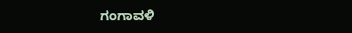ಗಂಗಾವಳಿ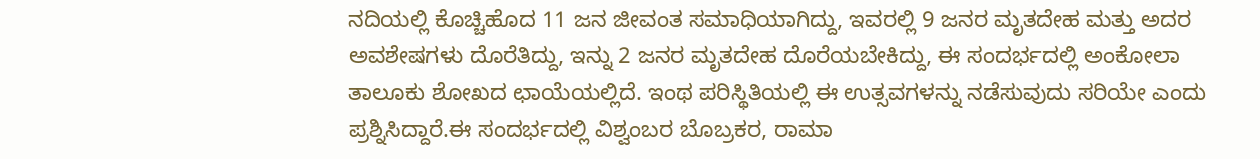ನದಿಯಲ್ಲಿ ಕೊಚ್ಚಿಹೊದ 11 ಜನ ಜೀವಂತ ಸಮಾಧಿಯಾಗಿದ್ದು, ಇವರಲ್ಲಿ 9 ಜನರ ಮೃತದೇಹ ಮತ್ತು ಅದರ ಅವಶೇಷಗಳು ದೊರೆತಿದ್ದು, ಇನ್ನು 2 ಜನರ ಮೃತದೇಹ ದೊರೆಯಬೇಕಿದ್ದು, ಈ ಸಂದರ್ಭದಲ್ಲಿ ಅಂಕೋಲಾ ತಾಲೂಕು ಶೋಖದ ಛಾಯೆಯಲ್ಲಿದೆ. ಇಂಥ ಪರಿಸ್ಥಿತಿಯಲ್ಲಿ ಈ ಉತ್ಸವಗಳನ್ನು ನಡೆಸುವುದು ಸರಿಯೇ ಎಂದು ಪ್ರಶ್ನಿಸಿದ್ದಾರೆ.ಈ ಸಂದರ್ಭದಲ್ಲಿ ವಿಶ್ವಂಬರ ಬೊಬ್ರಕರ, ರಾಮಾ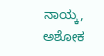ನಾಯ್ಕ, ಅಶೋಕ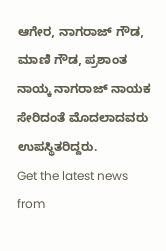ಆಗೇರ, ನಾಗರಾಜ್ ಗೌಡ, ಮಾಣಿ ಗೌಡ, ಪ್ರಶಾಂತ ನಾಯ್ಕ ನಾಗರಾಜ್ ನಾಯಕ ಸೇರಿದಂತೆ ಮೊದಲಾದವರು ಉಪಸ್ಥಿತರಿದ್ದರು.
Get the latest news from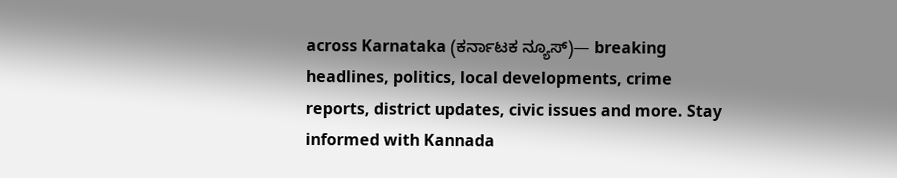across Karnataka (ಕರ್ನಾಟಕ ನ್ಯೂಸ್)— breaking headlines, politics, local developments, crime reports, district updates, civic issues and more. Stay informed with Kannada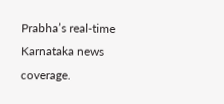Prabha’s real‑time Karnataka news coverage.